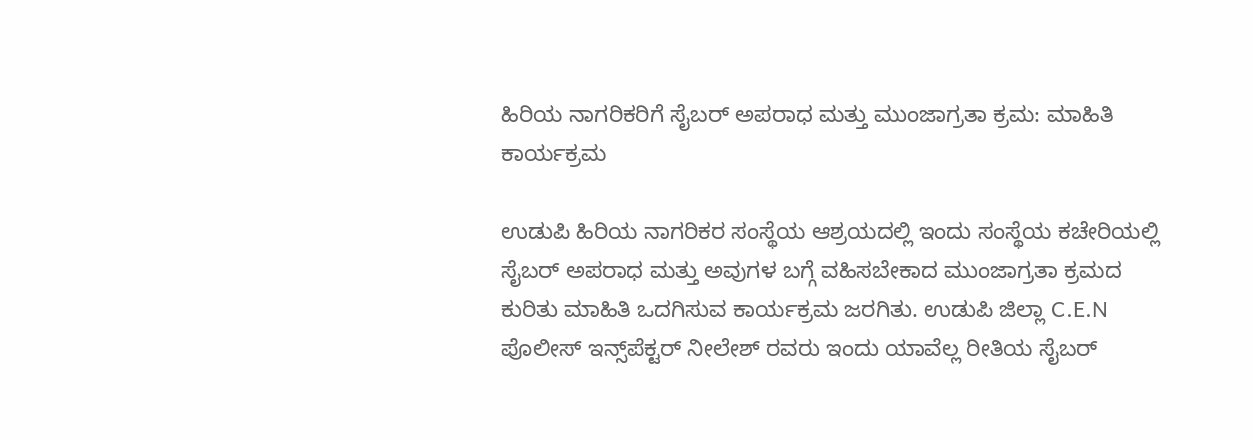ಹಿರಿಯ ನಾಗರಿಕರಿಗೆ ಸೈಬರ್ ಅಪರಾಧ ಮತ್ತು ಮುಂಜಾಗ್ರತಾ ಕ್ರಮ: ಮಾಹಿತಿ ಕಾರ್ಯಕ್ರಮ

ಉಡುಪಿ ಹಿರಿಯ ನಾಗರಿಕರ ಸಂಸ್ಥೆಯ ಆಶ್ರಯದಲ್ಲಿ ಇಂದು ಸಂಸ್ಥೆಯ ಕಚೇರಿಯಲ್ಲಿ ಸೈಬರ್ ಅಪರಾಧ ಮತ್ತು ಅವುಗಳ ಬಗ್ಗೆ ವಹಿಸಬೇಕಾದ ಮುಂಜಾಗ್ರತಾ ಕ್ರಮದ ಕುರಿತು ಮಾಹಿತಿ ಒದಗಿಸುವ ಕಾರ್ಯಕ್ರಮ ಜರಗಿತು. ಉಡುಪಿ ಜಿಲ್ಲಾ C.E.N ಪೊಲೀಸ್ ಇನ್ಸ್‌ಪೆಕ್ಟರ್ ನೀಲೇಶ್ ರವರು ಇಂದು ಯಾವೆಲ್ಲ ರೀತಿಯ ಸೈಬರ್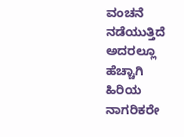ವಂಚನೆ ನಡೆಯುತ್ತಿದೆ ಅದರಲ್ಲೂ ಹೆಚ್ಚಾಗಿ ಹಿರಿಯ ನಾಗರಿಕರೇ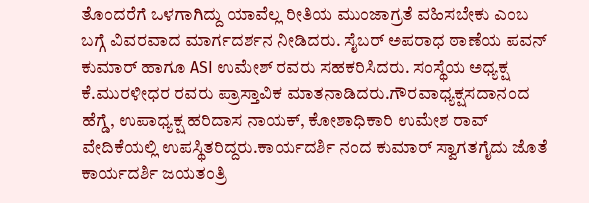ತೊಂದರೆಗೆ ಒಳಗಾಗಿದ್ದು ಯಾವೆಲ್ಲ ರೀತಿಯ ಮುಂಜಾಗ್ರತೆ ವಹಿಸಬೇಕು ಎಂಬ ಬಗ್ಗೆ ವಿವರವಾದ ಮಾರ್ಗದರ್ಶನ ನೀಡಿದರು. ಸೈಬರ್ ಅಪರಾಧ ಠಾಣೆಯ ಪವನ್ ಕುಮಾರ್ ಹಾಗೂ ASI ಉಮೇಶ್ ರವರು ಸಹಕರಿಸಿದರು. ಸಂಸ್ಥೆಯ ಅಧ್ಯಕ್ಷ ಕೆ.ಮುರಳೀಧರ ರವರು ಪ್ರಾಸ್ತಾವಿಕ ಮಾತನಾಡಿದರು.ಗೌರವಾಧ್ಯಕ್ಷಸದಾನಂದ ಹೆಗ್ಡೆ, ಉಪಾಧ್ಯಕ್ಷ ಹರಿದಾಸ ನಾಯಕ್, ಕೋಶಾಧಿಕಾರಿ ಉಮೇಶ ರಾವ್ ವೇದಿಕೆಯಲ್ಲಿ ಉಪಸ್ಥಿತರಿದ್ದರು.ಕಾರ್ಯದರ್ಶಿ ನಂದ ಕುಮಾರ್ ಸ್ವಾಗತಗೈದು ಜೊತೆ ಕಾರ್ಯದರ್ಶಿ ಜಯತಂತ್ರಿ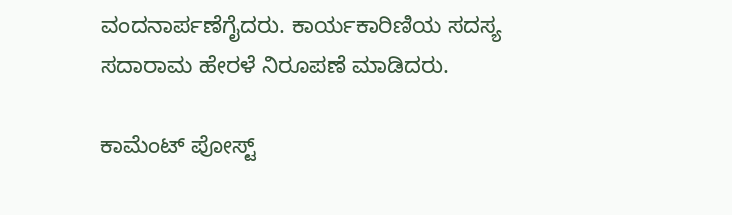ವಂದನಾರ್ಪಣೆಗೈದರು. ಕಾರ್ಯಕಾರಿಣಿಯ ಸದಸ್ಯ ಸದಾರಾಮ ಹೇರಳೆ ನಿರೂಪಣೆ ಮಾಡಿದರು.

ಕಾಮೆಂಟ್‌‌ ಪೋಸ್ಟ್‌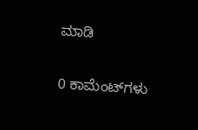ಮಾಡಿ

0 ಕಾಮೆಂಟ್‌ಗಳು